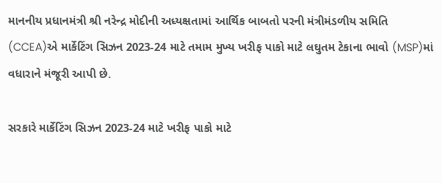માનનીય પ્રધાનમંત્રી શ્રી નરેન્દ્ર મોદીની અધ્યક્ષતામાં આર્થિક બાબતો પરની મંત્રીમંડળીય સમિતિ (CCEA)એ માર્કેટિંગ સિઝન 2023-24 માટે તમામ મુખ્ય ખરીફ પાકો માટે લઘુતમ ટેકાના ભાવો (MSP)માં વધારાને મંજૂરી આપી છે.

સરકારે માર્કેટિંગ સિઝન 2023-24 માટે ખરીફ પાકો માટે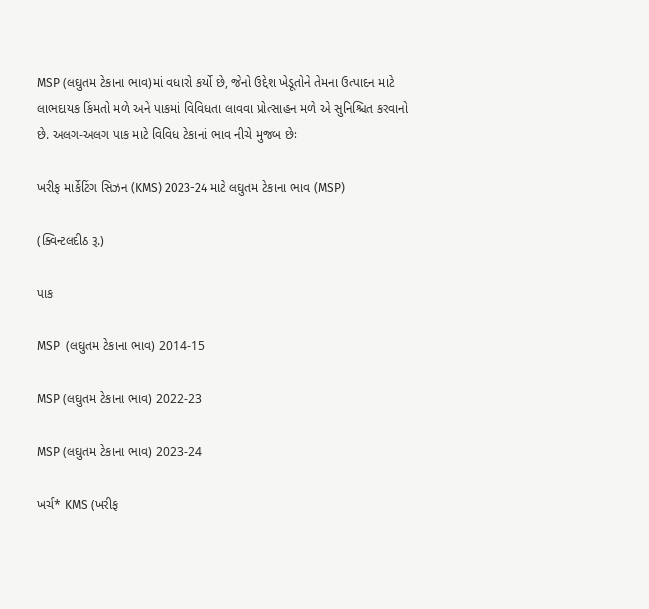MSP (લઘુતમ ટેકાના ભાવ)માં વધારો કર્યો છે, જેનો ઉદ્દેશ ખેડૂતોને તેમના ઉત્પાદન માટે લાભદાયક કિંમતો મળે અને પાકમાં વિવિધતા લાવવા પ્રોત્સાહન મળે એ સુનિશ્ચિત કરવાનો છે. અલગ-અલગ પાક માટે વિવિધ ટેકાનાં ભાવ નીચે મુજબ છેઃ

ખરીફ માર્કેટિંગ સિઝન (KMS) 2023-24 માટે લઘુતમ ટેકાના ભાવ (MSP)

(ક્વિન્ટલદીઠ રૂ.)

પાક

MSP  (લઘુતમ ટેકાના ભાવ) 2014-15

MSP (લઘુતમ ટેકાના ભાવ) 2022-23

MSP (લઘુતમ ટેકાના ભાવ) 2023-24

ખર્ચ* KMS (ખરીફ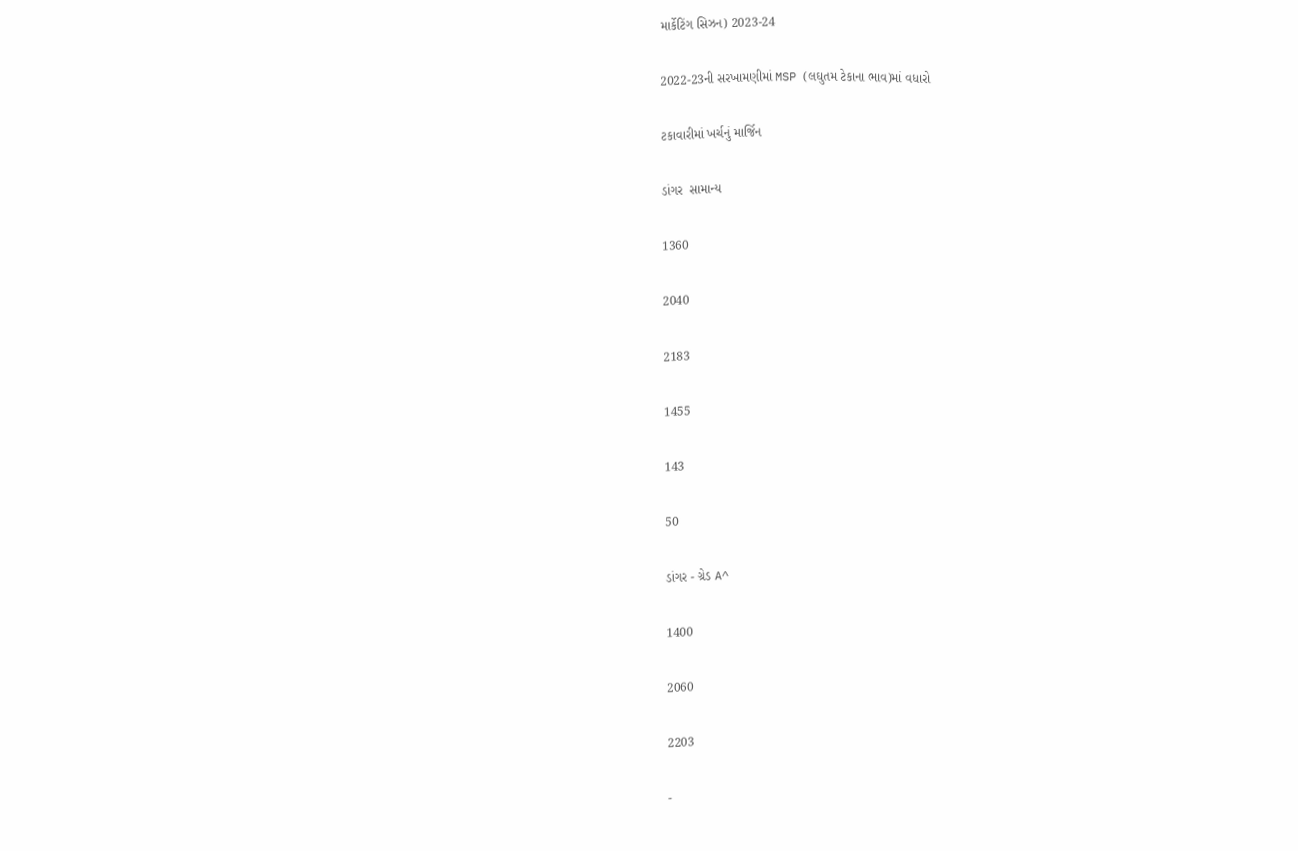માર્કેટિંગ સિઝન) 2023-24

2022-23ની સરખામણીમાં MSP (લઘુતમ ટેકાના ભાવ)માં વધારો

ટકાવારીમાં ખર્ચનું માર્જિન

ડાંગર  સામાન્ય

1360

2040

2183

1455

143

50

ડાંગર - ગ્રેડ A^

1400

2060

2203

-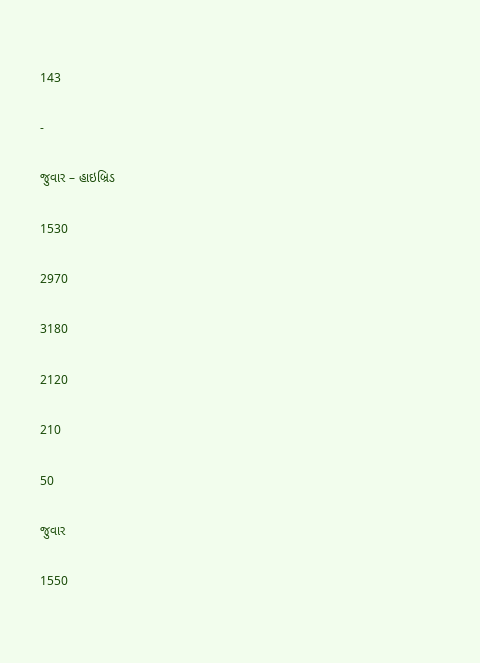143

-

જુવાર – હાઇબ્રિડ

1530

2970

3180

2120

210

50

જુવાર

1550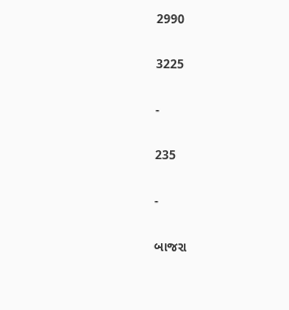2990

3225

-

235

-

બાજરા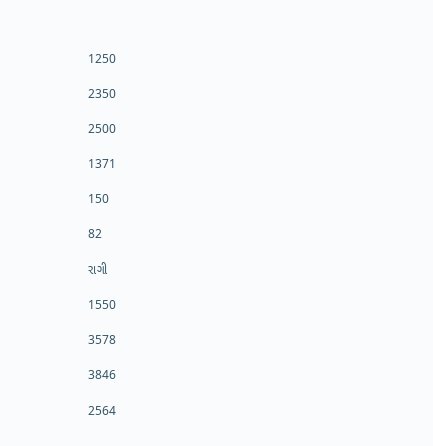1250

2350

2500

1371

150

82

રાગી

1550

3578

3846

2564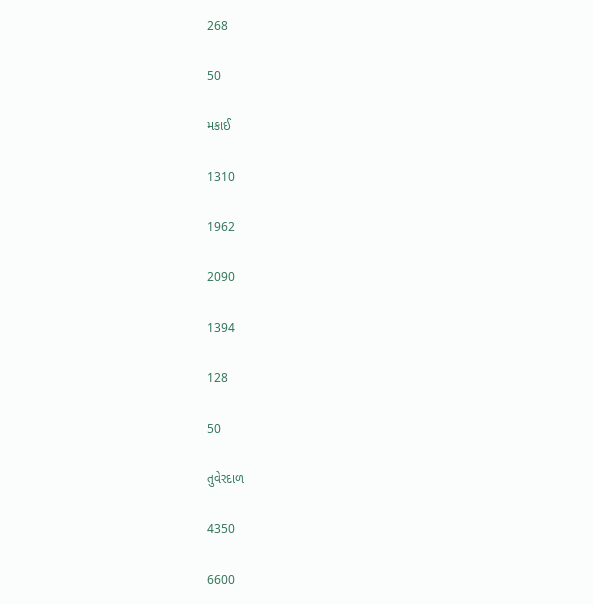268

50

મકાઈ

1310

1962

2090

1394

128

50

તુવેરદાળ

4350

6600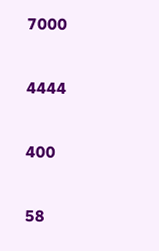7000

4444

400

58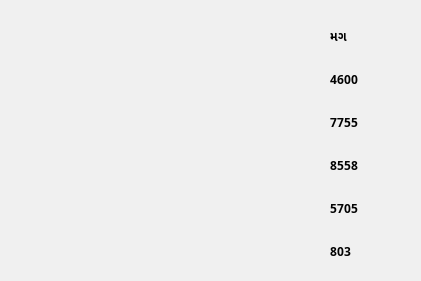મગ

4600

7755

8558

5705

803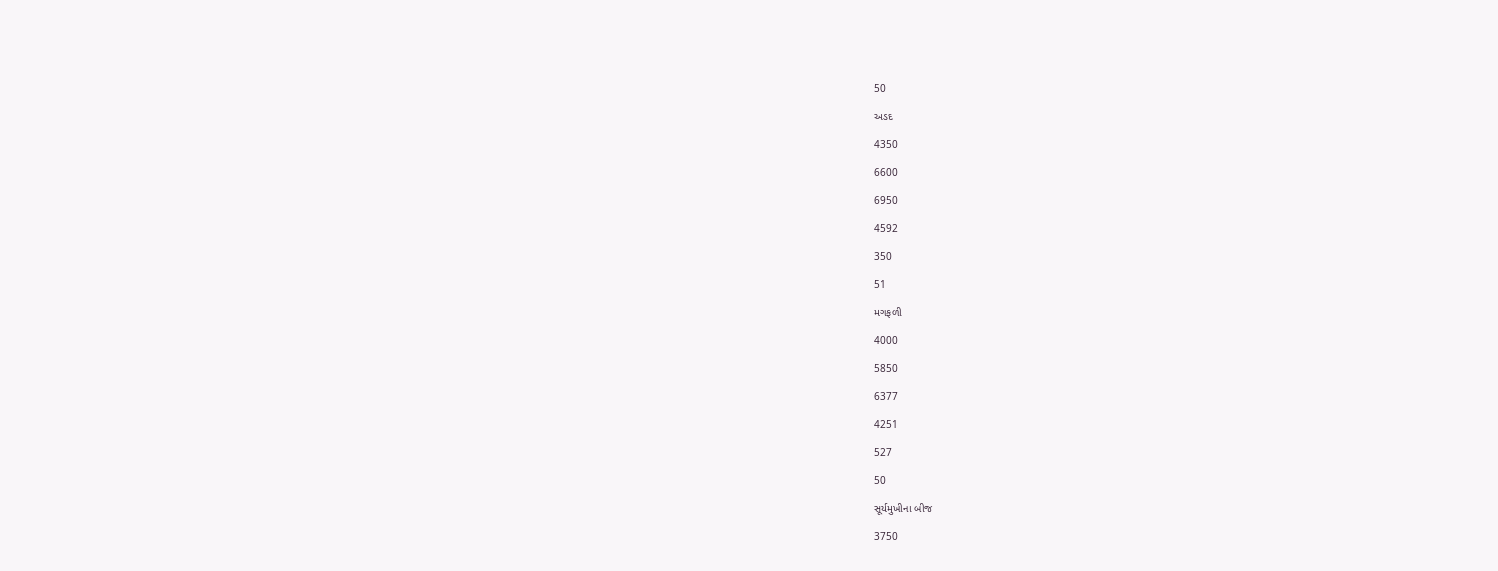50

અડદ

4350

6600

6950

4592

350

51

મગફળી

4000

5850

6377

4251

527

50

સૂર્યમુખીના બીજ

3750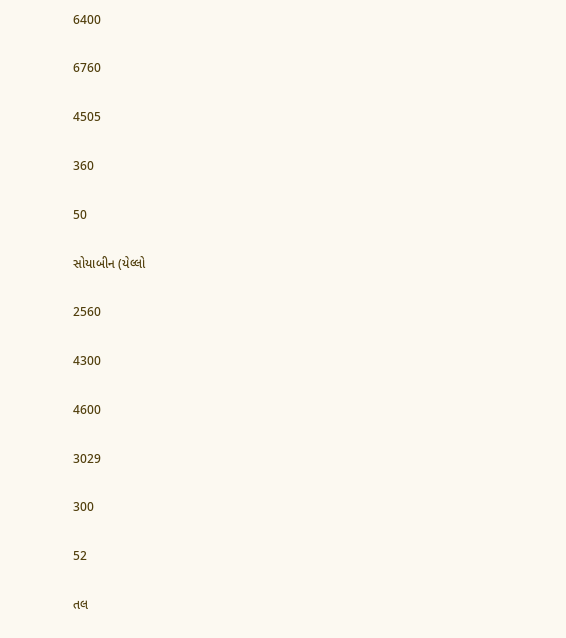6400

6760

4505

360

50

સોયાબીન (યેલ્લો

2560

4300

4600

3029

300

52

તલ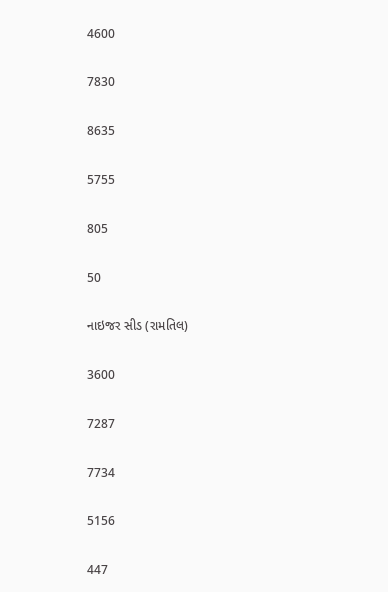4600

7830

8635

5755

805

50

નાઇજર સીડ (રામતિલ)

3600

7287

7734

5156

447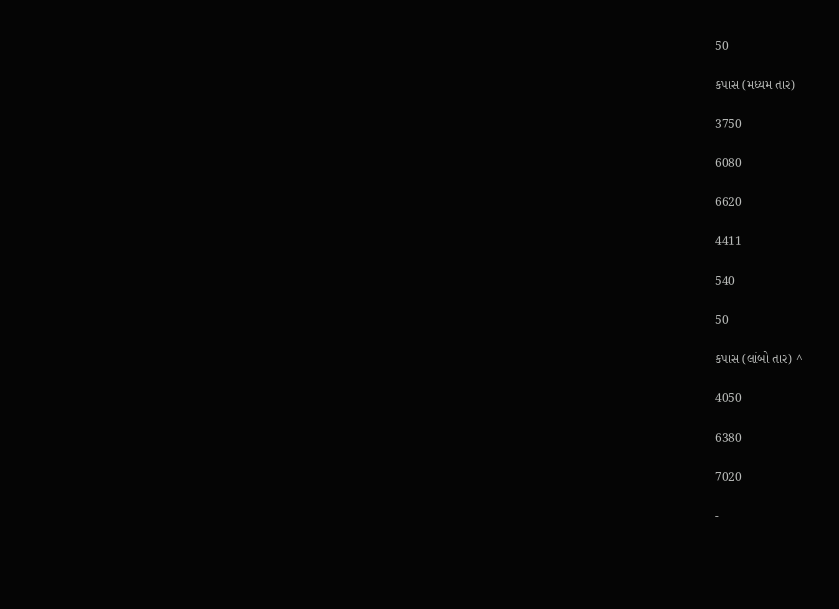50

કપાસ (મધ્યમ તાર)

3750

6080

6620

4411

540

50

કપાસ (લાંબો તાર) ^

4050

6380

7020

-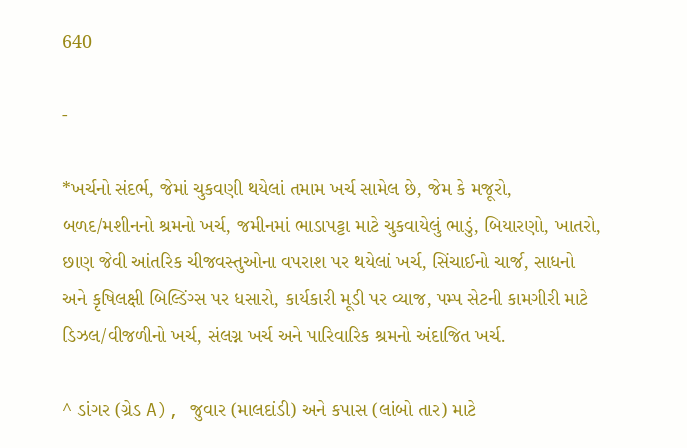640

-

*ખર્ચનો સંદર્ભ, જેમાં ચુકવણી થયેલાં તમામ ખર્ચ સામેલ છે, જેમ કે મજૂરો, બળદ/મશીનનો શ્રમનો ખર્ચ, જમીનમાં ભાડાપટ્ટા માટે ચુકવાયેલું ભાડું, બિયારણો, ખાતરો, છાણ જેવી આંતરિક ચીજવસ્તુઓના વપરાશ પર થયેલાં ખર્ચ, સિંચાઈનો ચાર્જ, સાધનો અને કૃષિલક્ષી બિલ્ડિંગ્સ પર ધસારો, કાર્યકારી મૂડી પર વ્યાજ, પમ્પ સેટની કામગીરી માટે ડિઝલ/વીજળીનો ખર્ચ, સંલગ્ન ખર્ચ અને પારિવારિક શ્રમનો અંદાજિત ખર્ચ.

^ ડાંગર (ગ્રેડ A), જુવાર (માલદાંડી) અને કપાસ (લાંબો તાર) માટે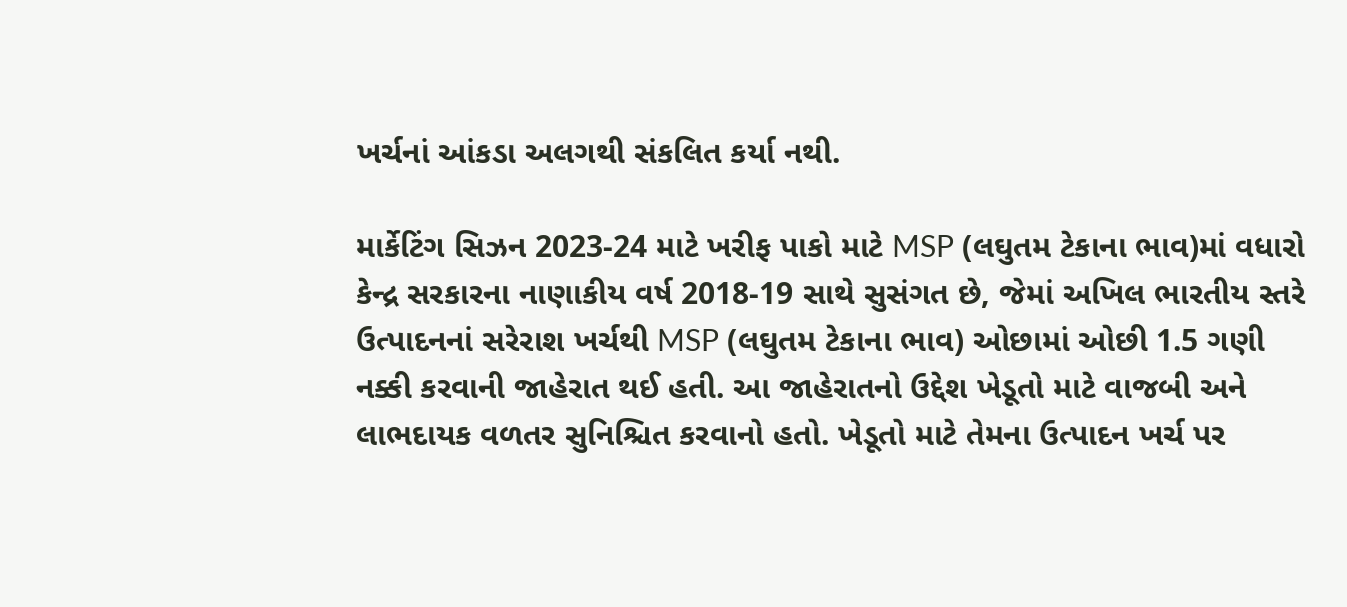ખર્ચનાં આંકડા અલગથી સંકલિત કર્યા નથી.

માર્કેટિંગ સિઝન 2023-24 માટે ખરીફ પાકો માટે MSP (લઘુતમ ટેકાના ભાવ)માં વધારો કેન્દ્ર સરકારના નાણાકીય વર્ષ 2018-19 સાથે સુસંગત છે, જેમાં અખિલ ભારતીય સ્તરે ઉત્પાદનનાં સરેરાશ ખર્ચથી MSP (લઘુતમ ટેકાના ભાવ) ઓછામાં ઓછી 1.5 ગણી નક્કી કરવાની જાહેરાત થઈ હતી. આ જાહેરાતનો ઉદ્દેશ ખેડૂતો માટે વાજબી અને લાભદાયક વળતર સુનિશ્ચિત કરવાનો હતો. ખેડૂતો માટે તેમના ઉત્પાદન ખર્ચ પર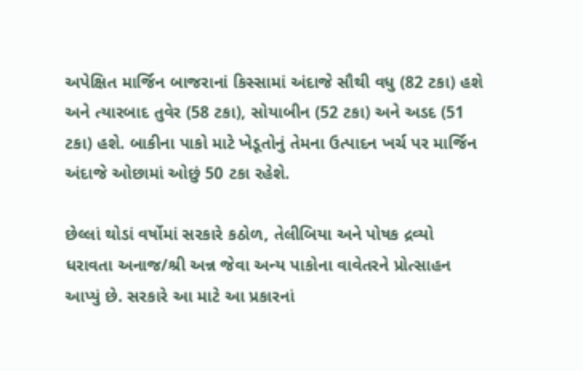અપેક્ષિત માર્જિન બાજરાનાં કિસ્સામાં અંદાજે સૌથી વધુ (82 ટકા) હશે અને ત્યારબાદ તુવેર (58 ટકા), સોયાબીન (52 ટકા) અને અડદ (51 ટકા) હશે. બાકીના પાકો માટે ખેડૂતોનું તેમના ઉત્પાદન ખર્ચ પર માર્જિન અંદાજે ઓછામાં ઓછું 50 ટકા રહેશે.

છેલ્લાં થોડાં વર્ષોમાં સરકારે કઠોળ, તેલીબિયા અને પોષક દ્રવ્યો ધરાવતા અનાજ/શ્રી અન્ન જેવા અન્ય પાકોના વાવેતરને પ્રોત્સાહન આપ્યું છે. સરકારે આ માટે આ પ્રકારનાં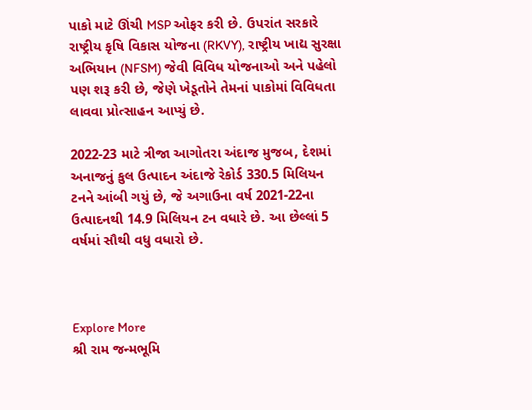પાકો માટે ઊંચી MSP ઓફર કરી છે. ઉપરાંત સરકારે રાષ્ટ્રીય કૃષિ વિકાસ યોજના (RKVY), રાષ્ટ્રીય ખાદ્ય સુરક્ષા અભિયાન (NFSM) જેવી વિવિધ યોજનાઓ અને પહેલો પણ શરૂ કરી છે, જેણે ખેડૂતોને તેમનાં પાકોમાં વિવિધતા લાવવા પ્રોત્સાહન આપ્યું છે.

2022-23 માટે ત્રીજા આગોતરા અંદાજ મુજબ, દેશમાં અનાજનું કુલ ઉત્પાદન અંદાજે રેકોર્ડ 330.5 મિલિયન ટનને આંબી ગયું છે, જે અગાઉના વર્ષ 2021-22ના ઉત્પાદનથી 14.9 મિલિયન ટન વધારે છે. આ છેલ્લાં 5 વર્ષમાં સૌથી વધુ વધારો છે.



Explore More
શ્રી રામ જન્મભૂમિ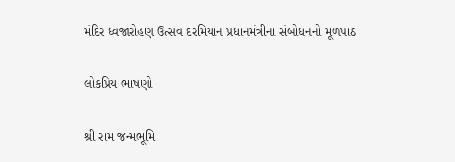મંદિર ધ્વજારોહણ ઉત્સવ દરમિયાન પ્રધાનમંત્રીના સંબોધનનો મૂળપાઠ

લોકપ્રિય ભાષણો

શ્રી રામ જન્મભૂમિ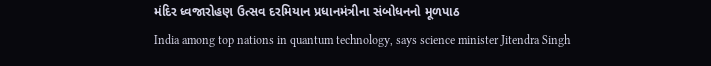મંદિર ધ્વજારોહણ ઉત્સવ દરમિયાન પ્રધાનમંત્રીના સંબોધનનો મૂળપાઠ
India among top nations in quantum technology, says science minister Jitendra Singh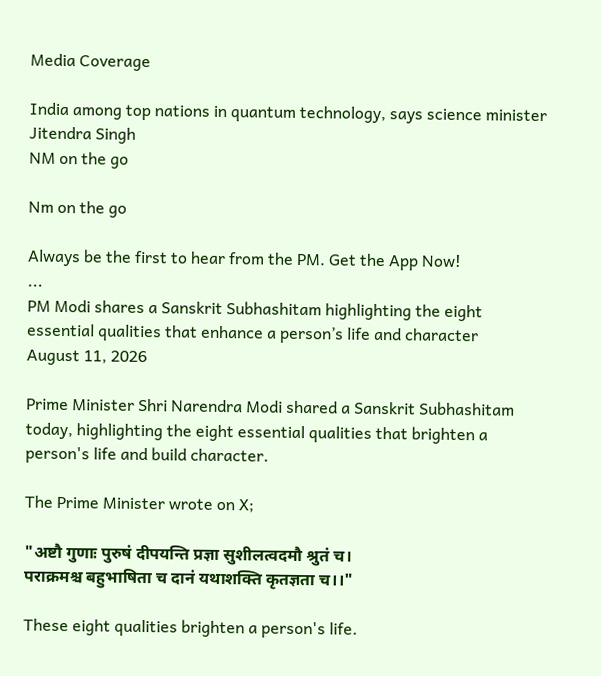Media Coverage

India among top nations in quantum technology, says science minister Jitendra Singh
NM on the go

Nm on the go

Always be the first to hear from the PM. Get the App Now!
...
PM Modi shares a Sanskrit Subhashitam highlighting the eight essential qualities that enhance a person’s life and character
August 11, 2026

Prime Minister Shri Narendra Modi shared a Sanskrit Subhashitam today, highlighting the eight essential qualities that brighten a person's life and build character.

The Prime Minister wrote on X;

"अष्टौ गुणाः पुरुषं दीपयन्ति प्रज्ञा सुशीलत्वदमौ श्रुतं च।
पराक्रमश्च बहुभाषिता च दानं यथाशक्ति कृतज्ञता च।।"

These eight qualities brighten a person's life.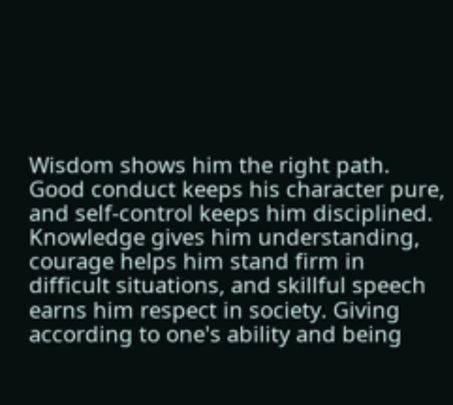Wisdom shows him the right path. Good conduct keeps his character pure, and self-control keeps him disciplined. Knowledge gives him understanding, courage helps him stand firm in difficult situations, and skillful speech earns him respect in society. Giving according to one's ability and being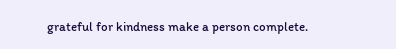grateful for kindness make a person complete.